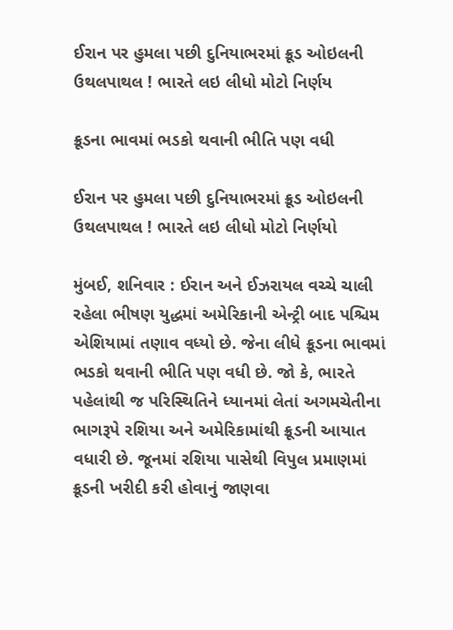ઈરાન પર હુમલા પછી દુનિયાભરમાં ક્રૂડ ઓઇલની ઉથલપાથલ ! ભારતે લઇ લીધો મોટો નિર્ણય

ક્રૂડના ભાવમાં ભડકો થવાની ભીતિ પણ વધી

ઈરાન પર હુમલા પછી દુનિયાભરમાં ક્રૂડ ઓઇલની ઉથલપાથલ ! ભારતે લઇ લીધો મોટો નિર્ણયો

મુંબઈ, શનિવાર : ઈરાન અને ઈઝરાયલ વચ્ચે ચાલી રહેલા ભીષણ યુદ્ધમાં અમેરિકાની એન્ટ્રી બાદ પશ્ચિમ એશિયામાં તણાવ વધ્યો છે. જેના લીધે ક્રૂડના ભાવમાં ભડકો થવાની ભીતિ પણ વધી છે. જો કે, ભારતે પહેલાંથી જ પરિસ્થિતિને ધ્યાનમાં લેતાં અગમચેતીના ભાગરૂપે રશિયા અને અમેરિકામાંથી ક્રૂડની આયાત વધારી છે. જૂનમાં રશિયા પાસેથી વિપુલ પ્રમાણમાં ક્રૂડની ખરીદી કરી હોવાનું જાણવા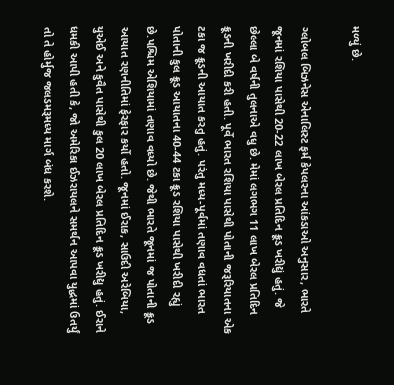મળ્યું છે.

ગ્લોબલ બિઝનેસ એનાલિસ્ટ ફર્મ કેપલરના આંકડાઓ અનુસાર, ભારતે જૂનમાં રશિયા પાસેથી 20-22 લાખ બેરલ પ્રતિદિન ક્રૂડ ખરીદ્યું હતું. જે છેલ્લા બે વર્ષની તુલનાએ વધુ છે. મેમાં લગભગ 11 લાખ બેરલ પ્રતિદિન ક્રૂડની ખરીદી કરી હતી. પૂર્વે ભારત રશિયા પાસેથી પોતાની જરૂરિયાતના એક ટકા જ ક્રૂડની આયાત કરતુ હતું. પરંતુ મધ્ય-પૂર્વમાં તણાવ વધતાં ભારત પોતાની કુલ ક્રૂડ આયાતના 40-44 ટકા ક્રૂડ રશિયા પાસેથી ખરીદી રહ્યું છે.પશ્ચિમ એશિયામાં તણાવ વધ્યો છે. જેથી ભારતે જૂનમાં જ પોતાની ક્રૂડ આયાત રણનીતિમાં ફેરફાર કર્યો હતો. જૂનમાં ઈરાક, સાઉદી અરેબિયા, યુએઈ અને કુવૈત પાસેથી કુલ 20 લાખ બેરલ પ્રતિદિન ક્રૂડ ખરીદ્યુ હતું. ઈરાને ધમકી આપી હતી કે, જો અમેરિકા ઈઝરાયલને સમર્થન આપવા યુદ્ધમાં ઉતર્યું તો તે હોર્મુજ જલડમરૂમધ્ય માર્ગ બંધ કરશે.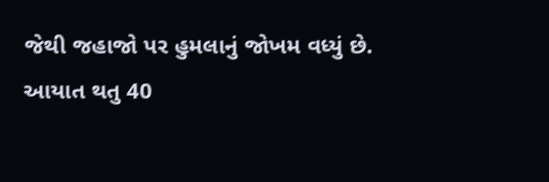જેથી જહાજો પર હુમલાનું જોખમ વધ્યું છે. આયાત થતુ 40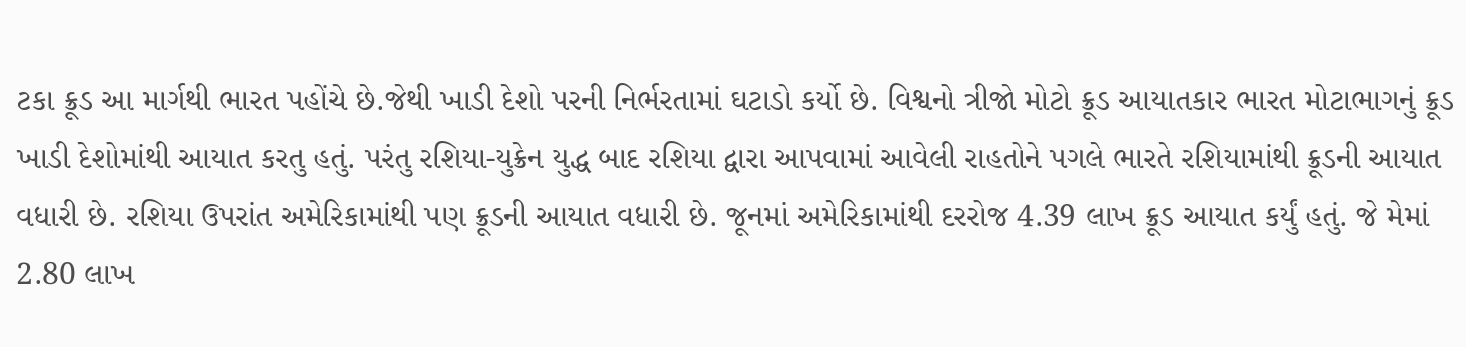ટકા ક્રૂડ આ માર્ગથી ભારત પહોંચે છે.જેથી ખાડી દેશો પરની નિર્ભરતામાં ઘટાડો કર્યો છે. વિશ્વનો ત્રીજો મોટો ક્રૂડ આયાતકાર ભારત મોટાભાગનું ક્રૂડ ખાડી દેશોમાંથી આયાત કરતુ હતું. પરંતુ રશિયા-યુક્રેન યુદ્ધ બાદ રશિયા દ્વારા આપવામાં આવેલી રાહતોને પગલે ભારતે રશિયામાંથી ક્રૂડની આયાત વધારી છે. રશિયા ઉપરાંત અમેરિકામાંથી પણ ક્રૂડની આયાત વધારી છે. જૂનમાં અમેરિકામાંથી દરરોજ 4.39 લાખ ક્રૂડ આયાત કર્યું હતું. જે મેમાં 2.80 લાખ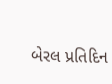બેરલ પ્રતિદિન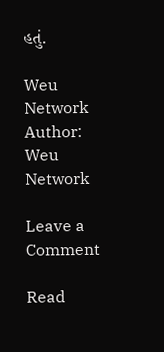હતું.

Weu Network
Author: Weu Network

Leave a Comment

Read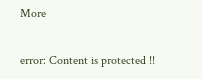More

error: Content is protected !!